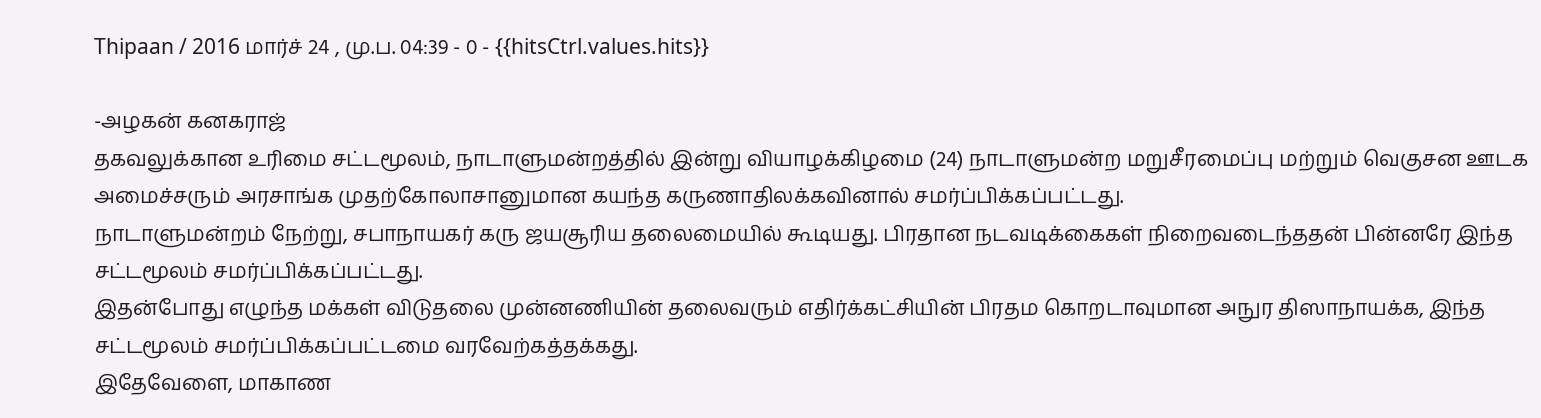Thipaan / 2016 மார்ச் 24 , மு.ப. 04:39 - 0 - {{hitsCtrl.values.hits}}

-அழகன் கனகராஜ்
தகவலுக்கான உரிமை சட்டமூலம், நாடாளுமன்றத்தில் இன்று வியாழக்கிழமை (24) நாடாளுமன்ற மறுசீரமைப்பு மற்றும் வெகுசன ஊடக அமைச்சரும் அரசாங்க முதற்கோலாசானுமான கயந்த கருணாதிலக்கவினால் சமர்ப்பிக்கப்பட்டது.
நாடாளுமன்றம் நேற்று, சபாநாயகர் கரு ஜயசூரிய தலைமையில் கூடியது. பிரதான நடவடிக்கைகள் நிறைவடைந்ததன் பின்னரே இந்த சட்டமூலம் சமர்ப்பிக்கப்பட்டது.
இதன்போது எழுந்த மக்கள் விடுதலை முன்னணியின் தலைவரும் எதிர்க்கட்சியின் பிரதம கொறடாவுமான அநுர திஸாநாயக்க, இந்த சட்டமூலம் சமர்ப்பிக்கப்பட்டமை வரவேற்கத்தக்கது.
இதேவேளை, மாகாண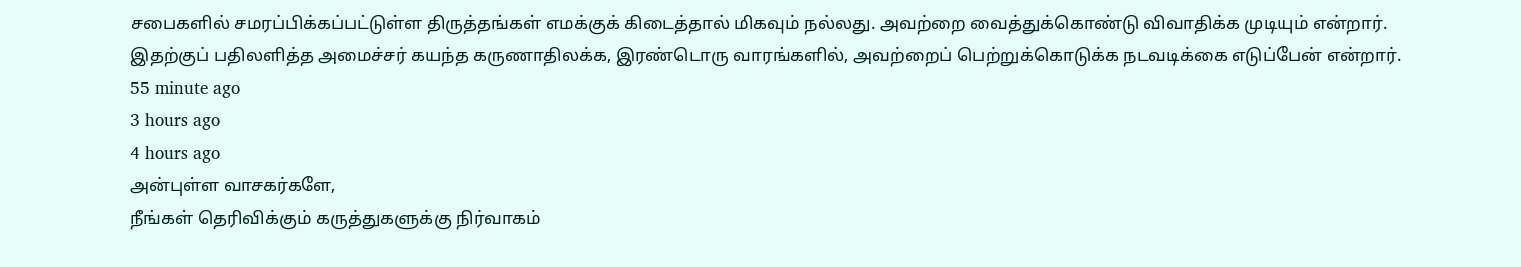சபைகளில் சமரப்பிக்கப்பட்டுள்ள திருத்தங்கள் எமக்குக் கிடைத்தால் மிகவும் நல்லது. அவற்றை வைத்துக்கொண்டு விவாதிக்க முடியும் என்றார்.
இதற்குப் பதிலளித்த அமைச்சர் கயந்த கருணாதிலக்க, இரண்டொரு வாரங்களில், அவற்றைப் பெற்றுக்கொடுக்க நடவடிக்கை எடுப்பேன் என்றார்.
55 minute ago
3 hours ago
4 hours ago
அன்புள்ள வாசகர்களே,
நீங்கள் தெரிவிக்கும் கருத்துகளுக்கு நிர்வாகம்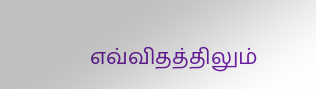எவ்விதத்திலும்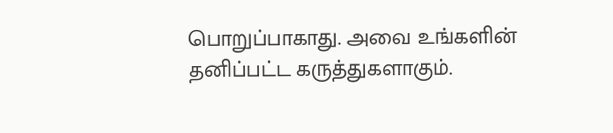பொறுப்பாகாது. அவை உங்களின் தனிப்பட்ட கருத்துகளாகும்.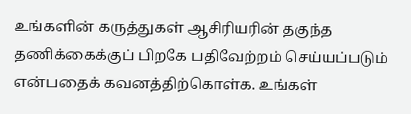உங்களின் கருத்துகள் ஆசிரியரின் தகுந்த தணிக்கைக்குப் பிறகே பதிவேற்றம் செய்யப்படும் என்பதைக் கவனத்திற்கொள்க. உங்கள்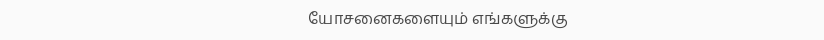யோசனைகளையும் எங்களுக்கு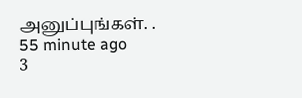அனுப்புங்கள். .
55 minute ago
3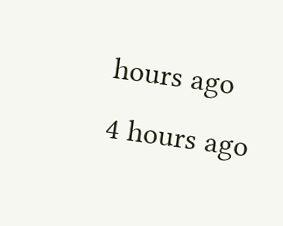hours ago
4 hours ago